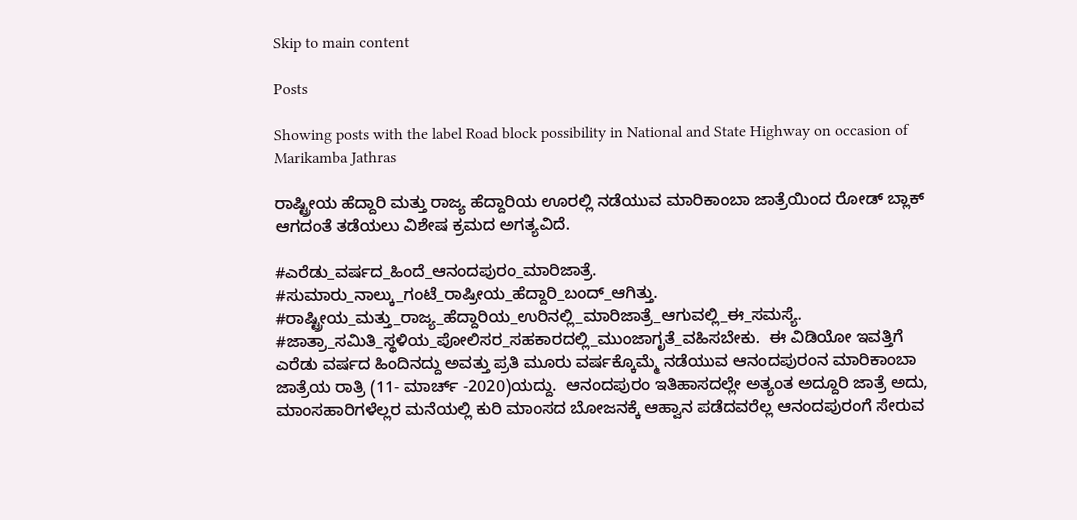Skip to main content

Posts

Showing posts with the label Road block possibility in National and State Highway on occasion of Marikamba Jathras

ರಾಷ್ಟ್ರೀಯ ಹೆದ್ದಾರಿ ಮತ್ತು ರಾಜ್ಯ ಹೆದ್ದಾರಿಯ ಊರಲ್ಲಿ ನಡೆಯುವ ಮಾರಿಕಾಂಬಾ ಜಾತ್ರೆಯಿಂದ ರೋಡ್ ಬ್ಲಾಕ್ ಆಗದಂತೆ ತಡೆಯಲು ವಿಶೇಷ ಕ್ರಮದ ಅಗತ್ಯವಿದೆ.

#ಎರೆಡು_ವರ್ಷದ_ಹಿಂದೆ_ಆನಂದಪುರಂ_ಮಾರಿಜಾತ್ರೆ. #ಸುಮಾರು_ನಾಲ್ಕು_ಗಂಟೆ_ರಾಷ್ರೀಯ_ಹೆದ್ದಾರಿ_ಬಂದ್_ಆಗಿತ್ತು. #ರಾಷ್ಟ್ರೀಯ_ಮತ್ತು_ರಾಜ್ಯ_ಹೆದ್ದಾರಿಯ_ಉರಿನಲ್ಲಿ_ಮಾರಿಜಾತ್ರೆ_ಆಗುವಲ್ಲಿ_ಈ_ಸಮಸ್ಯೆ. #ಜಾತ್ರಾ_ಸಮಿತಿ_ಸ್ಥಳಿಯ_ಪೋಲಿಸರ_ಸಹಕಾರದಲ್ಲಿ_ಮುಂಜಾಗೃತೆ_ವಹಿಸಬೇಕು.  ಈ ವಿಡಿಯೋ ಇವತ್ತಿಗೆ ಎರೆಡು ವರ್ಷದ ಹಿಂದಿನದ್ದು ಅವತ್ತು ಪ್ರತಿ ಮೂರು ವರ್ಷಕ್ಕೊಮ್ಮೆ ನಡೆಯುವ ಆನಂದಪುರಂನ ಮಾರಿಕಾಂಬಾ ಜಾತ್ರೆಯ ರಾತ್ರಿ (11- ಮಾರ್ಚ್ -2020)ಯದ್ದು.  ಆನಂದಪುರಂ ಇತಿಹಾಸದಲ್ಲೇ ಅತ್ಯಂತ ಅದ್ದೂರಿ ಜಾತ್ರೆ ಅದು, ಮಾಂಸಹಾರಿಗಳೆಲ್ಲರ ಮನೆಯಲ್ಲಿ ಕುರಿ ಮಾಂಸದ ಬೋಜನಕ್ಕೆ ಆಹ್ವಾನ ಪಡೆದವರೆಲ್ಲ ಆನಂದಪುರಂಗೆ ಸೇರುವ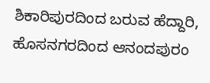ಶಿಕಾರಿಪುರದಿಂದ ಬರುವ ಹೆದ್ದಾರಿ, ಹೊಸನಗರದಿಂದ ಆನಂದಪುರಂ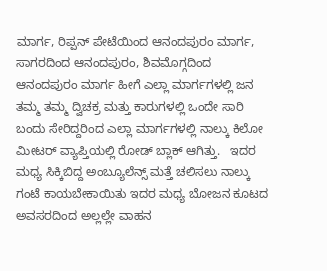ಮಾರ್ಗ, ರಿಪ್ಪನ್ ಪೇಟೆಯಿಂದ ಆನಂದಪುರಂ ಮಾರ್ಗ, ಸಾಗರದಿಂದ ಆನಂದಪುರಂ, ಶಿವಮೊಗ್ಗದಿಂದ ಆನಂದಪುರಂ ಮಾರ್ಗ ಹೀಗೆ ಎಲ್ಲಾ ಮಾರ್ಗಗಳಲ್ಲಿ ಜನ ತಮ್ಮ ತಮ್ಮ ದ್ವಿಚಕ್ರ ಮತ್ತು ಕಾರುಗಳಲ್ಲಿ ಒಂದೇ ಸಾರಿ ಬಂದು ಸೇರಿದ್ದರಿಂದ ಎಲ್ಲಾ ಮಾರ್ಗಗಳಲ್ಲಿ ನಾಲ್ಕು ಕಿಲೋ ಮೀಟರ್ ವ್ಯಾಪ್ತಿಯಲ್ಲಿ ರೋಡ್ ಬ್ಲಾಕ್ ಆಗಿತ್ತು.   ಇದರ ಮಧ್ಯ ಸಿಕ್ಕಿಬಿದ್ದ ಅಂಬ್ಯೂಲೆನ್ಸ್ ಮತ್ತೆ ಚಲಿಸಲು ನಾಲ್ಕು ಗಂಟೆ ಕಾಯಬೇಕಾಯಿತು ಇದರ ಮಧ್ಯ ಬೋಜನ ಕೂಟದ ಅವಸರದಿಂದ ಅಲ್ಲಲ್ಲೇ ವಾಹನ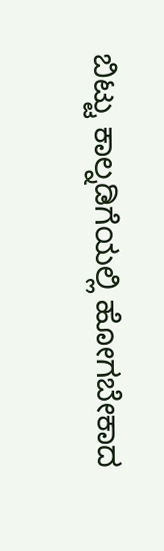ಬಿಟ್ಟು ಕಾಲ್ನಡಿಗೆಯಲ್ಲಿ ಹೋಗಬೇಕಾದ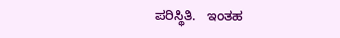ಪರಿಸ್ಥಿತಿ.   ಇಂತಹ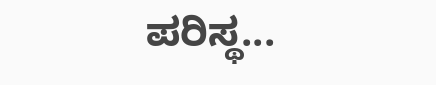ಪರಿಸ್ಥ...